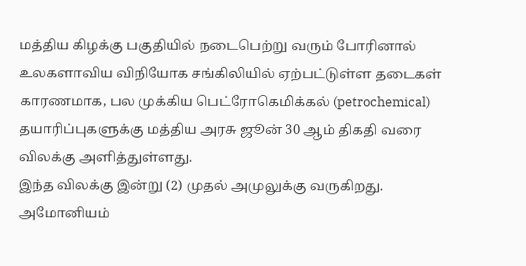மத்திய கிழக்கு பகுதியில் நடைபெற்று வரும் போரினால் உலகளாவிய விநியோக சங்கிலியில் ஏற்பட்டுள்ள தடைகள் காரணமாக, பல முக்கிய பெட்ரோகெமிக்கல் (petrochemical) தயாரிப்புகளுக்கு மத்திய அரசு ஜூன் 30 ஆம் திகதி வரை விலக்கு அளித்துள்ளது.
இந்த விலக்கு இன்று (2) முதல் அமுலுக்கு வருகிறது. அமோனியம்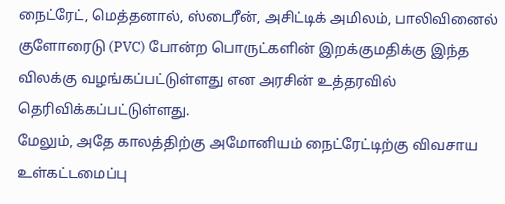நைட்ரேட், மெத்தனால், ஸ்டைரீன், அசிட்டிக் அமிலம், பாலிவினைல் குளோரைடு (PVC) போன்ற பொருட்களின் இறக்குமதிக்கு இந்த விலக்கு வழங்கப்பட்டுள்ளது என அரசின் உத்தரவில் தெரிவிக்கப்பட்டுள்ளது.
மேலும், அதே காலத்திற்கு அமோனியம் நைட்ரேட்டிற்கு விவசாய உள்கட்டமைப்பு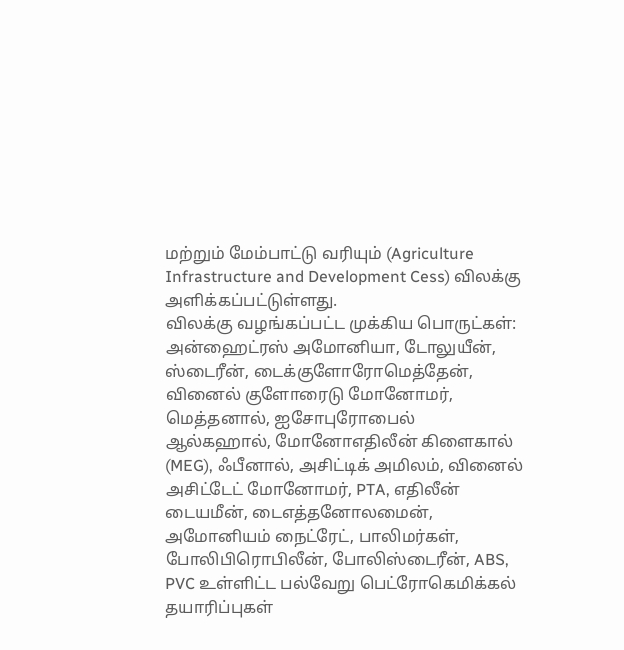மற்றும் மேம்பாட்டு வரியும் (Agriculture Infrastructure and Development Cess) விலக்கு அளிக்கப்பட்டுள்ளது.
விலக்கு வழங்கப்பட்ட முக்கிய பொருட்கள்:
அன்ஹைட்ரஸ் அமோனியா, டோலுயீன், ஸ்டைரீன், டைக்குளோரோமெத்தேன், வினைல் குளோரைடு மோனோமர், மெத்தனால், ஐசோபுரோபைல் ஆல்கஹால், மோனோஎதிலீன் கிளைகால் (MEG), ஃபீனால், அசிட்டிக் அமிலம், வினைல் அசிட்டேட் மோனோமர், PTA, எதிலீன் டையமீன், டைஎத்தனோலமைன், அமோனியம் நைட்ரேட், பாலிமர்கள், போலிபிரொபிலீன், போலிஸ்டைரீன், ABS, PVC உள்ளிட்ட பல்வேறு பெட்ரோகெமிக்கல் தயாரிப்புகள்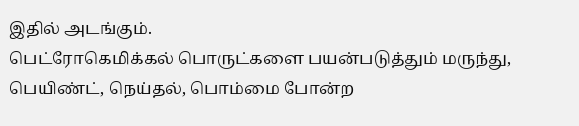இதில் அடங்கும்.
பெட்ரோகெமிக்கல் பொருட்களை பயன்படுத்தும் மருந்து, பெயிண்ட், நெய்தல், பொம்மை போன்ற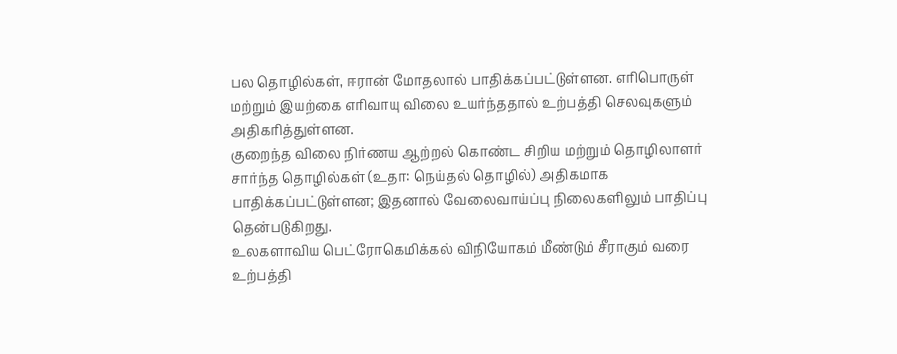பல தொழில்கள், ஈரான் மோதலால் பாதிக்கப்பட்டுள்ளன. எரிபொருள் மற்றும் இயற்கை எரிவாயு விலை உயர்ந்ததால் உற்பத்தி செலவுகளும் அதிகரித்துள்ளன.
குறைந்த விலை நிர்ணய ஆற்றல் கொண்ட சிறிய மற்றும் தொழிலாளர் சார்ந்த தொழில்கள் (உதா: நெய்தல் தொழில்) அதிகமாக பாதிக்கப்பட்டுள்ளன; இதனால் வேலைவாய்ப்பு நிலைகளிலும் பாதிப்பு தென்படுகிறது.
உலகளாவிய பெட்ரோகெமிக்கல் விநியோகம் மீண்டும் சீராகும் வரை உற்பத்தி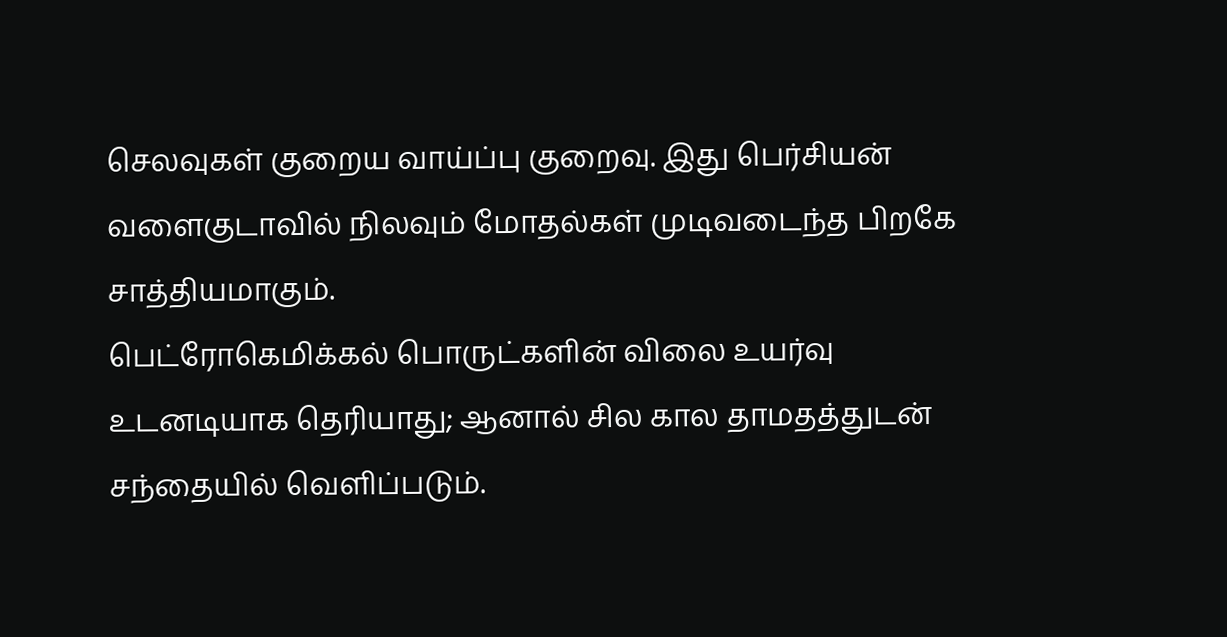செலவுகள் குறைய வாய்ப்பு குறைவு. இது பெர்சியன் வளைகுடாவில் நிலவும் மோதல்கள் முடிவடைந்த பிறகே சாத்தியமாகும்.
பெட்ரோகெமிக்கல் பொருட்களின் விலை உயர்வு உடனடியாக தெரியாது; ஆனால் சில கால தாமதத்துடன் சந்தையில் வெளிப்படும்.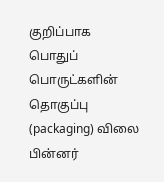குறிப்பாக பொதுப் பொருட்களின் தொகுப்பு (packaging) விலை பின்னர்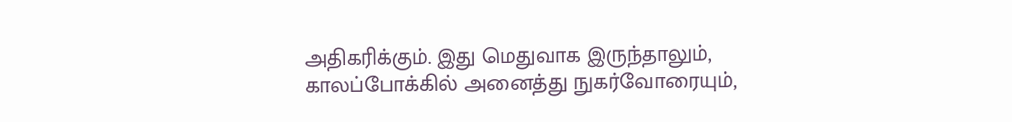அதிகரிக்கும். இது மெதுவாக இருந்தாலும், காலப்போக்கில் அனைத்து நுகர்வோரையும்,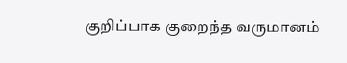குறிப்பாக குறைந்த வருமானம்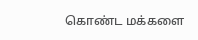கொண்ட மக்களை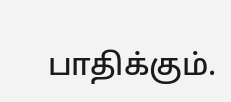பாதிக்கும்.